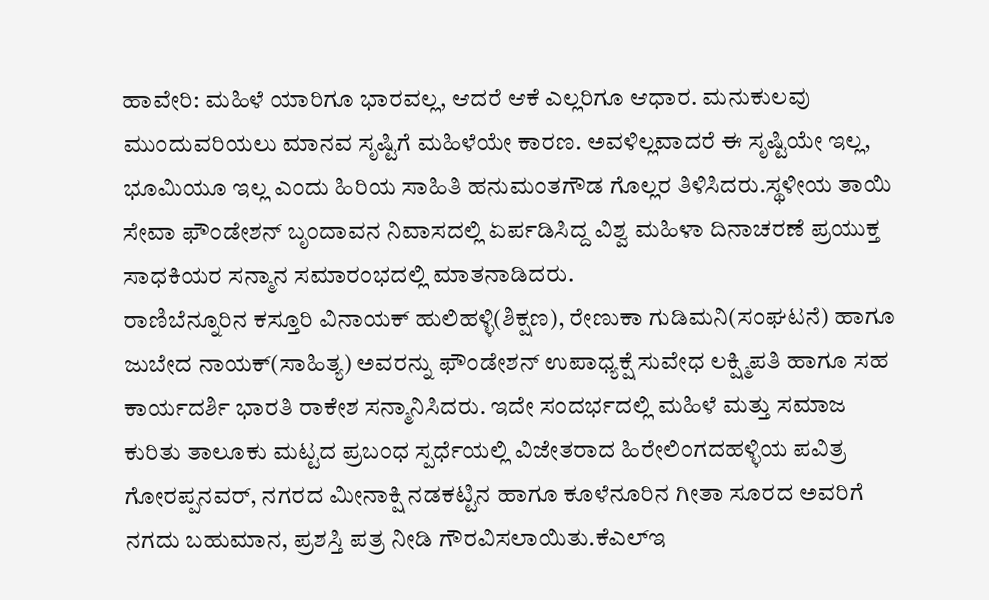ಹಾವೇರಿ: ಮಹಿಳೆ ಯಾರಿಗೂ ಭಾರವಲ್ಲ, ಆದರೆ ಆಕೆ ಎಲ್ಲರಿಗೂ ಆಧಾರ. ಮನುಕುಲವು ಮುಂದುವರಿಯಲು ಮಾನವ ಸೃಷ್ಟಿಗೆ ಮಹಿಳೆಯೇ ಕಾರಣ. ಅವಳಿಲ್ಲವಾದರೆ ಈ ಸೃಷ್ಟಿಯೇ ಇಲ್ಲ, ಭೂಮಿಯೂ ಇಲ್ಲ ಎಂದು ಹಿರಿಯ ಸಾಹಿತಿ ಹನುಮಂತಗೌಡ ಗೊಲ್ಲರ ತಿಳಿಸಿದರು.ಸ್ಥಳೀಯ ತಾಯಿ ಸೇವಾ ಫೌಂಡೇಶನ್ ಬೃಂದಾವನ ನಿವಾಸದಲ್ಲಿ ಏರ್ಪಡಿಸಿದ್ದ ವಿಶ್ವ ಮಹಿಳಾ ದಿನಾಚರಣೆ ಪ್ರಯುಕ್ತ ಸಾಧಕಿಯರ ಸನ್ಮಾನ ಸಮಾರಂಭದಲ್ಲಿ ಮಾತನಾಡಿದರು.
ರಾಣಿಬೆನ್ನೂರಿನ ಕಸ್ತೂರಿ ವಿನಾಯಕ್ ಹುಲಿಹಳ್ಳಿ(ಶಿಕ್ಷಣ), ರೇಣುಕಾ ಗುಡಿಮನಿ(ಸಂಘಟನೆ) ಹಾಗೂ ಜುಬೇದ ನಾಯಕ್(ಸಾಹಿತ್ಯ) ಅವರನ್ನು ಫೌಂಡೇಶನ್ ಉಪಾಧ್ಯಕ್ಷೆ ಸುವೇಧ ಲಕ್ಷ್ಮಿಪತಿ ಹಾಗೂ ಸಹ ಕಾರ್ಯದರ್ಶಿ ಭಾರತಿ ರಾಕೇಶ ಸನ್ಮಾನಿಸಿದರು. ಇದೇ ಸಂದರ್ಭದಲ್ಲಿ ಮಹಿಳೆ ಮತ್ತು ಸಮಾಜ ಕುರಿತು ತಾಲೂಕು ಮಟ್ಟದ ಪ್ರಬಂಧ ಸ್ಪರ್ಧೆಯಲ್ಲಿ ವಿಜೇತರಾದ ಹಿರೇಲಿಂಗದಹಳ್ಳಿಯ ಪವಿತ್ರ ಗೋರಪ್ಪನವರ್, ನಗರದ ಮೀನಾಕ್ಷಿ ನಡಕಟ್ಟಿನ ಹಾಗೂ ಕೂಳೆನೂರಿನ ಗೀತಾ ಸೂರದ ಅವರಿಗೆ ನಗದು ಬಹುಮಾನ, ಪ್ರಶಸ್ತಿ ಪತ್ರ ನೀಡಿ ಗೌರವಿಸಲಾಯಿತು.ಕೆಎಲ್ಇ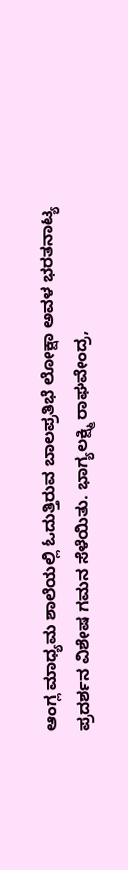ಆಂಗ್ಲ ಮಾಧ್ಯಮ ಶಾಲೆಯಲ್ಲಿ ಓದುತ್ತಿರುವ ಬಾಲಪ್ರತಿಭೆ ಲೋಕ್ಷಾ ಅವಳ ಭರತನಾಟ್ಯ ಪ್ರದರ್ಶನ ವಿಶೇಷ ಗಮನ ಸೆಳೆಯಿತು. ಭಾಗ್ಯಲಕ್ಷ್ಮಿ ರಾಘವೇಂದ್ರ,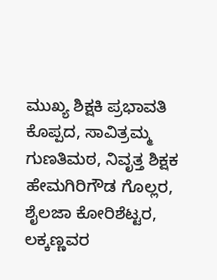ಮುಖ್ಯ ಶಿಕ್ಷಕಿ ಪ್ರಭಾವತಿ ಕೊಪ್ಪದ, ಸಾವಿತ್ರಮ್ಮ ಗುಣತಿಮಠ, ನಿವೃತ್ತ ಶಿಕ್ಷಕ ಹೇಮಗಿರಿಗೌಡ ಗೊಲ್ಲರ, ಶೈಲಜಾ ಕೋರಿಶೆಟ್ಟರ, ಲಕ್ಕಣ್ಣವರ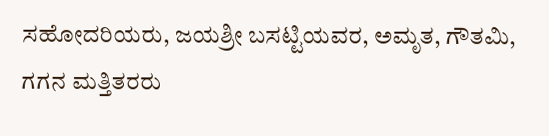ಸಹೋದರಿಯರು, ಜಯಶ್ರೀ ಬಸಟ್ಟಿಯವರ, ಅಮೃತ, ಗೌತಮಿ, ಗಗನ ಮತ್ತಿತರರು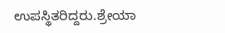ಉಪಸ್ಥಿತರಿದ್ದರು.ಶ್ರೇಯಾ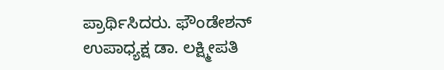ಪ್ರಾರ್ಥಿಸಿದರು. ಫೌಂಡೇಶನ್ ಉಪಾಧ್ಯಕ್ಷ ಡಾ. ಲಕ್ಷ್ಮೀಪತಿ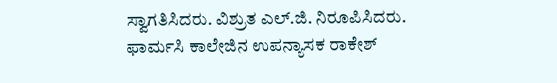ಸ್ವಾಗತಿಸಿದರು. ವಿಶ್ರುತ ಎಲ್.ಜಿ. ನಿರೂಪಿಸಿದರು. ಫಾರ್ಮಸಿ ಕಾಲೇಜಿನ ಉಪನ್ಯಾಸಕ ರಾಕೇಶ್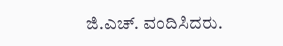ಜಿ.ಎಚ್. ವಂದಿಸಿದರು.